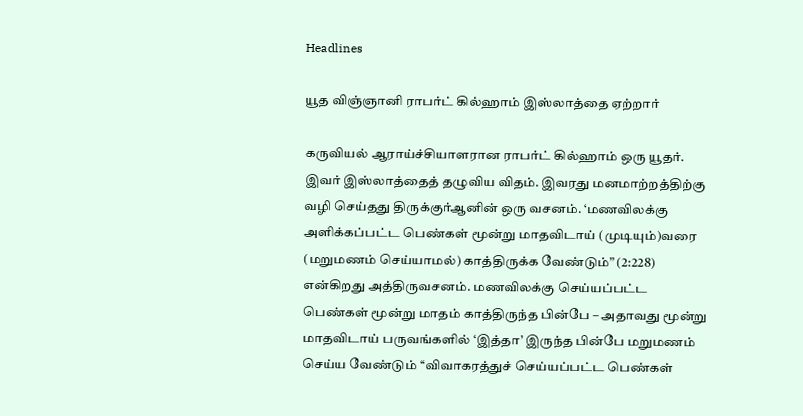Headlines

யூத விஞ்ஞானி ராபர்ட் கில்ஹாம் இஸ்லாத்தை ஏற்றார்

கருவியல் ஆராய்ச்சியாளரான ராபர்ட் கில்ஹாம் ஒரு யூதர். இவர் இஸ்லாத்தைத் தழுவிய விதம். இவரது மனமாற்றத்திற்கு வழி செய்தது திருக்குர்ஆனின் ஒரு வசனம். ‘மணவிலக்கு அளிக்கப்பட்ட பெண்கள் மூன்று மாதவிடாய் (முடியும்)வரை (மறுமணம் செய்யாமல்) காத்திருக்க வேண்டும்” (2:228) என்கிறது அத்திருவசனம். மணவிலக்கு செய்யப்பட்ட பெண்கள் மூன்று மாதம் காத்திருந்த பின்பே – அதாவது மூன்று மாதவிடாய் பருவங்களில் ‘இத்தா’ இருந்த பின்பே மறுமணம் செய்ய வேண்டும் ‘‘விவாகரத்துச் செய்யப்பட்ட பெண்கள்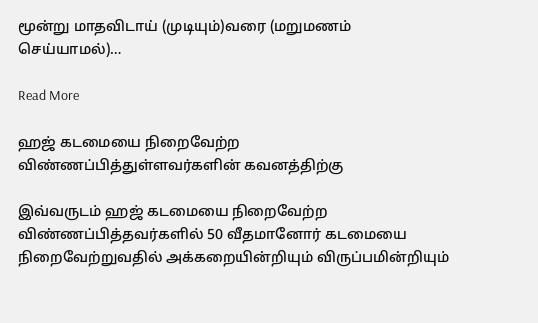மூன்று மாதவிடாய் (முடியும்)வரை (மறுமணம் செய்யாமல்)…

Read More

ஹஜ் கடமையை நிறைவேற்ற விண்ணப்பித்துள்ளவர்களின் கவனத்திற்கு

இவ்வருடம் ஹஜ் கடமையை நிறைவேற்ற விண்ணப்பித்தவர்களில் 50 வீதமானோர் கடமையை நிறைவேற்றுவதில் அக்கறையின்றியும் விருப்பமின்றியும்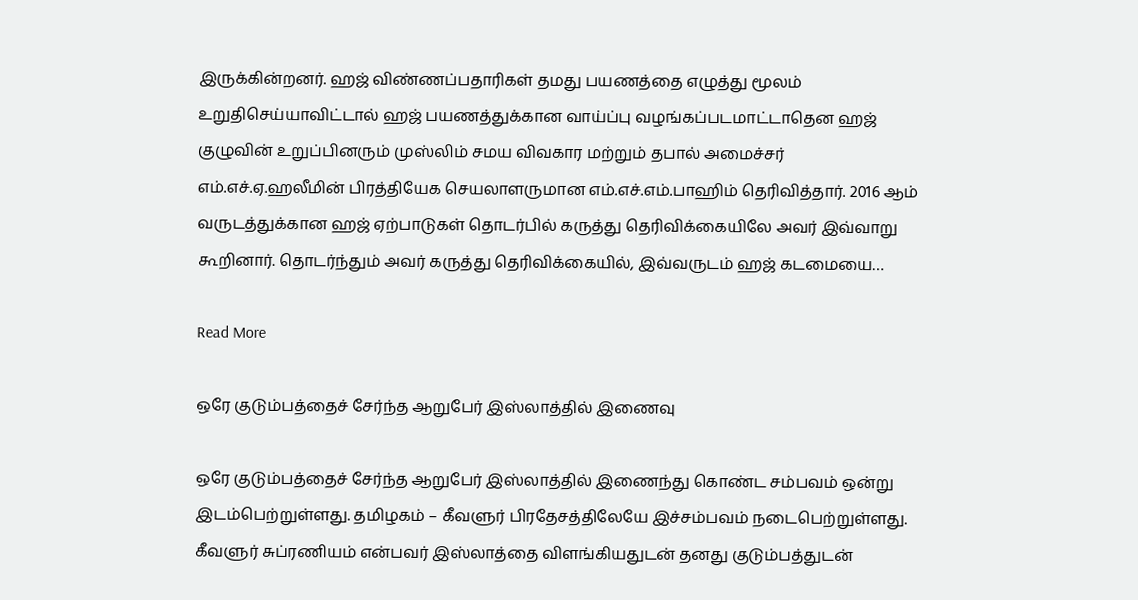இருக்கின்றனர். ஹஜ் விண்ணப்பதாரிகள் தமது பயணத்தை எழுத்து மூலம் உறுதிசெய்யாவிட்டால் ஹஜ் பயணத்துக்கான வாய்ப்பு வழங்கப்படமாட்டாதென ஹஜ் குழுவின் உறுப்பினரும் முஸ்லிம் சமய விவகார மற்றும் தபால் அமைச்சர் எம்.எச்.ஏ.ஹலீமின் பிரத்தியேக செயலாளருமான எம்.எச்.எம்.பாஹிம் தெரிவித்தார். 2016 ஆம் வருடத்துக்கான ஹஜ் ஏற்பாடுகள் தொடர்பில் கருத்து தெரிவிக்கையிலே அவர் இவ்வாறு கூறினார். தொடர்ந்தும் அவர் கருத்து தெரிவிக்கையில், இவ்வருடம் ஹஜ் கடமையை…

Read More

ஒரே குடும்பத்தைச் சேர்ந்த ஆறுபேர் இஸ்லாத்தில் இணைவு

ஒரே குடும்பத்தைச் சேர்ந்த ஆறுபேர் இஸ்லாத்தில் இணைந்து கொண்ட சம்பவம் ஒன்று இடம்பெற்றுள்ளது. தமிழகம் – கீவளுர் பிரதேசத்திலேயே இச்சம்பவம் நடைபெற்றுள்ளது. கீவளுர் சுப்ரணியம் என்பவர் இஸ்லாத்தை விளங்கியதுடன் தனது குடும்பத்துடன்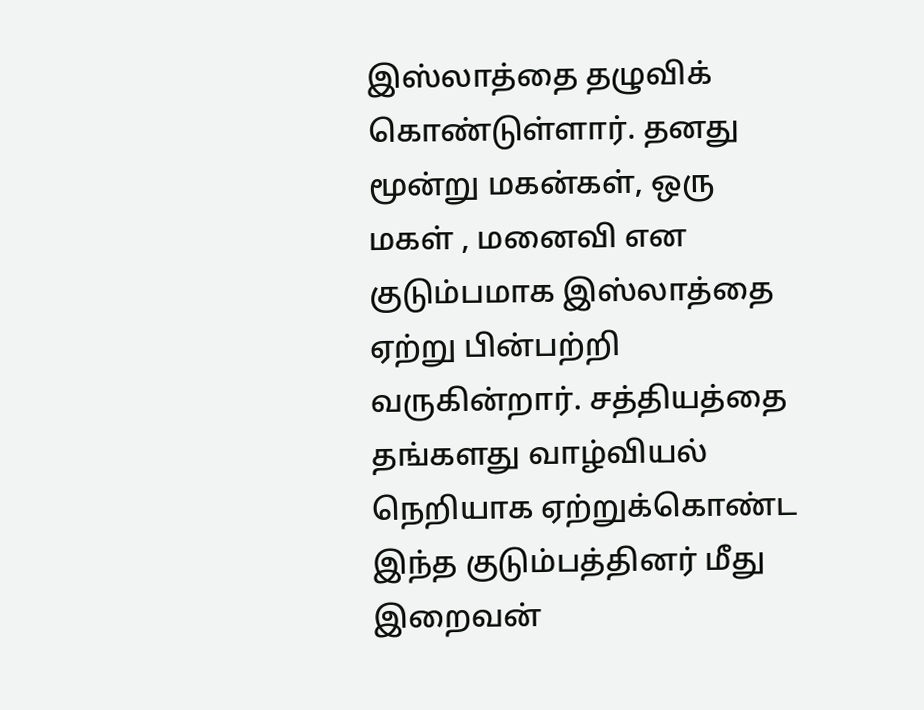இஸ்லாத்தை தழுவிக் கொண்டுள்ளார். தனது மூன்று மகன்கள், ஒரு மகள் , மனைவி என குடும்பமாக இஸ்லாத்தை ஏற்று பின்பற்றி வருகின்றார். சத்தியத்தை தங்களது வாழ்வியல் நெறியாக ஏற்றுக்கொண்ட இந்த குடும்பத்தினர் மீது இறைவன்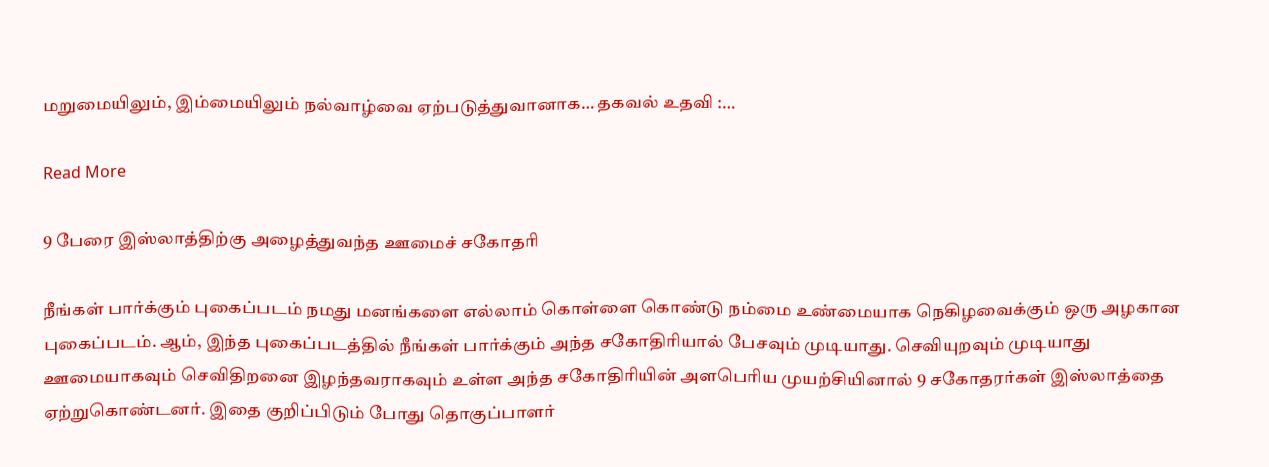மறுமையிலும், இம்மையிலும் நல்வாழ்வை ஏற்படுத்துவானாக… தகவல் உதவி :…

Read More

9 பேரை இஸ்லாத்திற்கு அழைத்துவந்த ஊமைச் சகோதரி

நீங்கள் பார்க்கும் புகைப்படம் நமது மனங்களை எல்லாம் கொள்ளை கொண்டு நம்மை உண்மையாக நெகிழவைக்கும் ஒரு அழகான புகைப்படம். ஆம், இந்த புகைப்படத்தில் நீங்கள் பார்க்கும் அந்த சகோதிரியால் பேசவும் முடியாது. செவியுறவும் முடியாது ஊமையாகவும் செவிதிறனை இழந்தவராகவும் உள்ள அந்த சகோதிரியின் அளபெரிய முயற்சியினால் 9 சகோதரர்கள் இஸ்லாத்தை ஏற்றுகொண்டனர். இதை குறிப்பிடும் போது தொகுப்பாளர்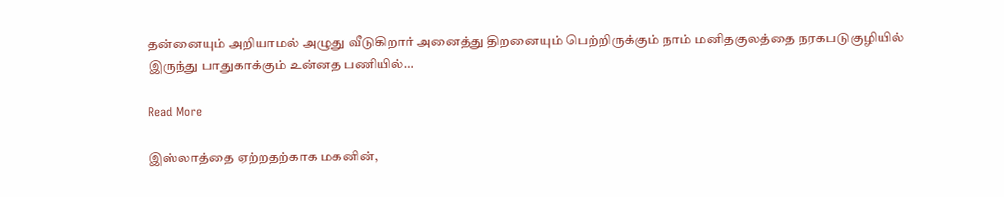தன்னையும் அறியாமல் அழுது வீடுகிறார் அனைத்து திறனையும் பெற்றிருக்கும் நாம் மனிதகுலத்தை நரகபடுகுழியில் இருந்து பாதுகாக்கும் உன்னத பணியில்…

Read More

இஸ்லாத்தை ஏற்றதற்காக மகனின்,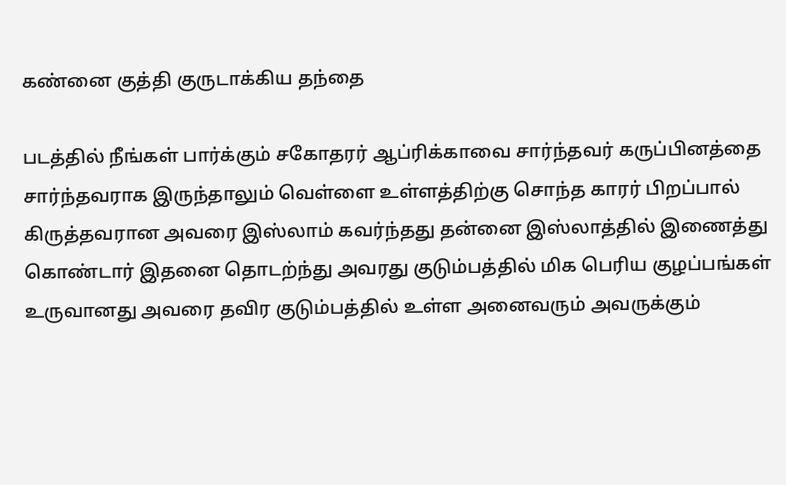கண்னை குத்தி குருடாக்கிய தந்தை

படத்தில் நீங்கள் பார்க்கும் சகோதரர் ஆப்ரிக்காவை சார்ந்தவர் கருப்பினத்தை சார்ந்தவராக இருந்தாலும் வெள்ளை உள்ளத்திற்கு சொந்த காரர் பிறப்பால் கிருத்தவரான அவரை இஸ்லாம் கவர்ந்தது தன்னை இஸ்லாத்தில் இணைத்து கொண்டார் இதனை தொடற்ந்து அவரது குடும்பத்தில் மிக பெரிய குழப்பங்கள் உருவானது அவரை தவிர குடும்பத்தில் உள்ள அனைவரும் அவருக்கும்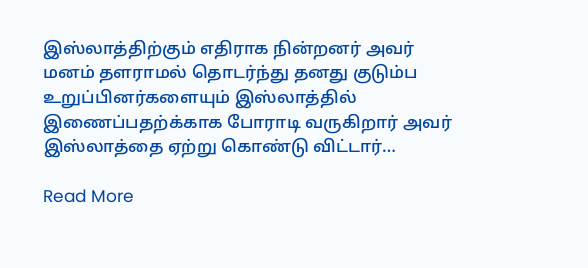இஸ்லாத்திற்கும் எதிராக நின்றனர் அவர் மனம் தளராமல் தொடர்ந்து தனது குடும்ப உறுப்பினர்களையும் இஸ்லாத்தில் இணைப்பதற்க்காக போராடி வருகிறார் அவர் இஸ்லாத்தை ஏற்று கொண்டு விட்டார்…

Read More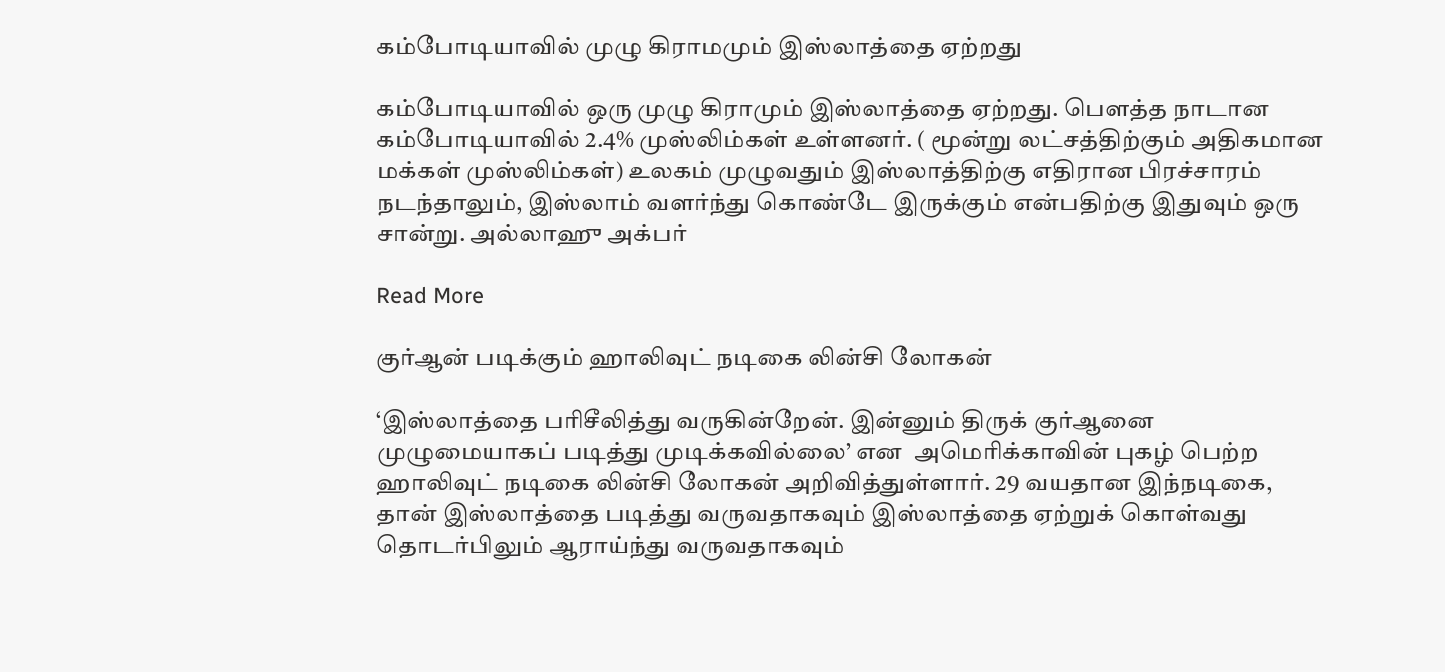கம்போடியாவில் முழு கிராமமும் இஸ்லாத்தை ஏற்றது

கம்போடியாவில் ஒரு முழு கிராமும் இஸ்லாத்தை ஏற்றது. பௌத்த நாடான கம்போடியாவில் 2.4% முஸ்லிம்கள் உள்ளனர். ( மூன்று லட்சத்திற்கும் அதிகமான மக்கள் முஸ்லிம்கள்) உலகம் முழுவதும் இஸ்லாத்திற்கு எதிரான பிரச்சாரம் நடந்தாலும், இஸ்லாம் வளர்ந்து கொண்டே இருக்கும் என்பதிற்கு இதுவும் ஒரு சான்று. அல்லாஹு அக்பர்

Read More

குர்ஆன் படிக்கும் ஹாலிவுட் நடிகை லின்சி லோகன்

‘இஸ்லாத்தை பரிசீலித்து வருகின்றேன். இன்னும் திருக் குர்ஆனை முழுமையாகப் படித்து முடிக்கவில்லை’ என  அமெரிக்காவின் புகழ் பெற்ற ஹாலிவுட் நடிகை லின்சி லோகன் அறிவித்துள்ளார். 29 வயதான இந்நடிகை,  தான் இஸ்லாத்தை படித்து வருவதாகவும் இஸ்லாத்தை ஏற்றுக் கொள்வது தொடர்பிலும் ஆராய்ந்து வருவதாகவும்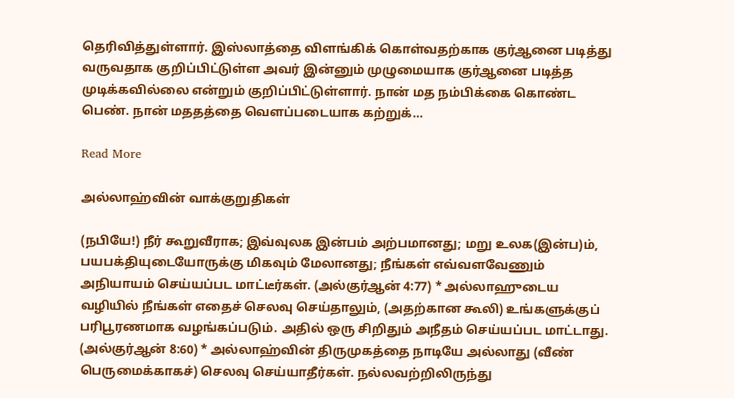தெரிவித்துள்ளார். இஸ்லாத்தை விளங்கிக் கொள்வதற்காக குர்ஆனை படித்து வருவதாக குறிப்பிட்டுள்ள அவர் இன்னும் முழுமையாக குர்ஆனை படித்த முடிக்கவில்லை என்றும் குறிப்பிட்டுள்ளார். நான் மத நம்பிக்கை கொண்ட பெண். நான் மததத்தை வெளப்படையாக கற்றுக்…

Read More

அல்லாஹ்வின் வாக்குறுதிகள்

(நபியே!) நீர் கூறுவீராக; இவ்வுலக இன்பம் அற்பமானது; மறு உலக(இன்ப)ம், பயபக்தியுடையோருக்கு மிகவும் மேலானது; நீங்கள் எவ்வளவேணும் அநியாயம் செய்யப்பட மாட்டீர்கள். (அல்குர்ஆன் 4:77) * அல்லாஹுடைய வழியில் நீங்கள் எதைச் செலவு செய்தாலும், (அதற்கான கூலி) உங்களுக்குப் பரிபூரணமாக வழங்கப்படும். அதில் ஒரு சிறிதும் அநீதம் செய்யப்பட மாட்டாது. (அல்குர்ஆன் 8:60) * அல்லாஹ்வின் திருமுகத்தை நாடியே அல்லாது (வீண் பெருமைக்காகச்) செலவு செய்யாதீர்கள். நல்லவற்றிலிருந்து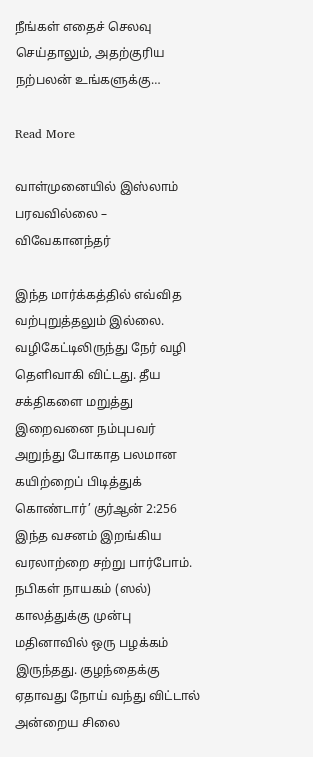நீங்கள் எதைச் செலவு செய்தாலும், அதற்குரிய நற்பலன் உங்களுக்கு…

Read More

வாள்முனையில் இஸ்லாம் பரவவில்லை – விவேகானந்தர்

இந்த மார்க்கத்தில் எவ்வித வற்புறுத்தலும் இல்லை. வழிகேட்டிலிருந்து நேர் வழி தெளிவாகி விட்டது. தீய சக்திகளை மறுத்து இறைவனை நம்புபவர் அறுந்து போகாத பலமான கயிற்றைப் பிடித்துக் கொண்டார்’ குர்ஆன் 2:256 இந்த வசனம் இறங்கிய வரலாற்றை சற்று பார்போம். நபிகள் நாயகம் (ஸல்) காலத்துக்கு முன்பு மதினாவில் ஒரு பழக்கம் இருந்தது. குழந்தைக்கு ஏதாவது நோய் வந்து விட்டால் அன்றைய சிலை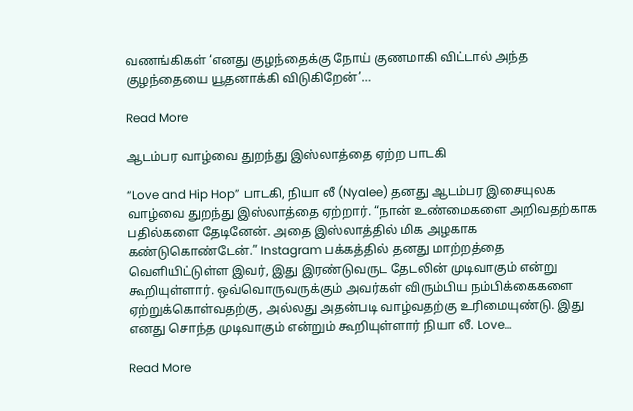வணங்கிகள் ‘எனது குழந்தைக்கு நோய் குணமாகி விட்டால் அந்த குழந்தையை யூதனாக்கி விடுகிறேன்’…

Read More

ஆடம்பர வாழ்வை துறந்து இஸ்லாத்தை ஏற்ற பாடகி

“Love and Hip Hop” பாடகி, நியா லீ (Nyalee) தனது ஆடம்பர இசையுலக வாழ்வை துறந்து இஸ்லாத்தை ஏற்றார். “நான் உண்மைகளை அறிவதற்காக பதில்களை தேடினேன். அதை இஸ்லாத்தில் மிக அழகாக கண்டுகொண்டேன்.” Instagram பக்கத்தில் தனது மாற்றத்தை வெளியிட்டுள்ள இவர், இது இரண்டுவருட தேடலின் முடிவாகும் என்று கூறியுள்ளார். ஒவ்வொருவருக்கும் அவர்கள் விரும்பிய நம்பிக்கைகளை ஏற்றுக்கொள்வதற்கு, அல்லது அதன்படி வாழ்வதற்கு உரிமையுண்டு. இது எனது சொந்த முடிவாகும் என்றும் கூறியுள்ளார் நியா லீ. Love…

Read More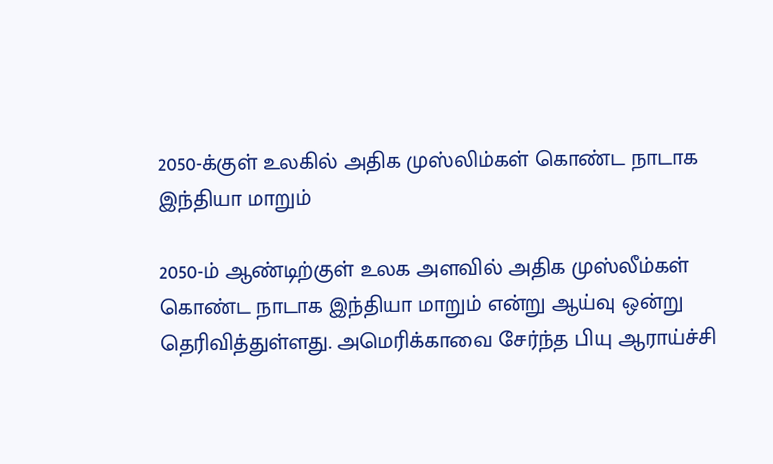2050-க்குள் உலகில் அதிக முஸ்லிம்கள் கொண்ட நாடாக இந்தியா மாறும்

2050-ம் ஆண்டிற்குள் உலக அளவில் அதிக முஸ்லீம்கள் கொண்ட நாடாக இந்தியா மாறும் என்று ஆய்வு ஒன்று தெரிவித்துள்ளது. அமெரிக்காவை சேர்ந்த பியு ஆராய்ச்சி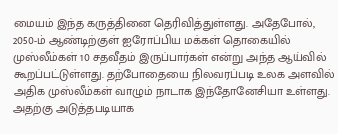மையம் இந்த கருத்தினை தெரிவித்துள்ளது. அதேபோல், 2050-ம் ஆண்டிற்குள் ஐரோப்பிய மக்கள் தொகையில் முஸ்லீம்கள் 10 சதவீதம் இருப்பார்கள் என்று அந்த ஆய்வில் கூறப்பட்டுள்ளது. தற்போதையை நிலவரப்படி உலக அளவில் அதிக முஸ்லீம்கள் வாழும் நாடாக இந்தோனேசியா உள்ளது. அதற்கு அடுத்தபடியாக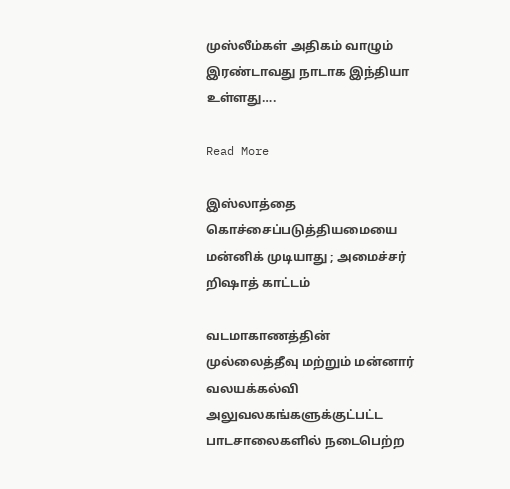முஸ்லீம்கள் அதிகம் வாழும் இரண்டாவது நாடாக இந்தியா உள்ளது….

Read More

இஸ்லாத்தை கொச்சைப்படுத்தியமையை மன்னிக் முடியாது ; அமைச்சர் றிஷாத் காட்டம்

வடமாகாணத்தின் முல்லைத்தீவு மற்றும் மன்னார் வலயக்கல்வி அலுவலகங்களுக்குட்பட்ட பாடசாலைகளில் நடைபெற்ற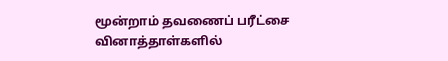மூன்றாம் தவணைப் பரீட்சை வினாத்தாள்களில்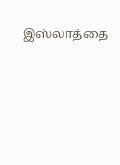இஸ்லாத்தை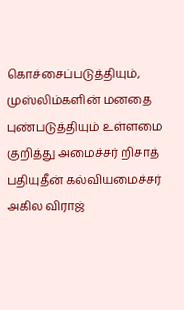கொச்சைப்படுத்தியும், முஸ்லிம்களின் மனதை புண்படுத்தியும் உள்ளமை குறித்து அமைச்சர் றிசாத் பதியுதீன் கல்வியமைச்சர் அகில விராஜ்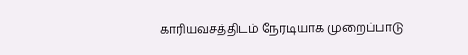காரியவசத்திடம் நேரடியாக முறைப்பாடு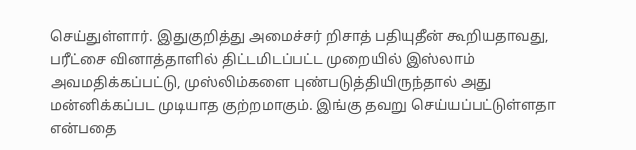செய்துள்ளார். இதுகுறித்து அமைச்சர் றிசாத் பதியுதீன் கூறியதாவது, பரீட்சை வினாத்தாளில் திட்டமிடப்பட்ட முறையில் இஸ்லாம் அவமதிக்கப்பட்டு, முஸ்லிம்களை புண்படுத்தியிருந்தால் அது மன்னிக்கப்பட முடியாத குற்றமாகும். இங்கு தவறு செய்யப்பட்டுள்ளதா என்பதை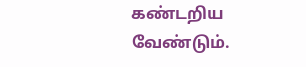கண்டறிய வேண்டும்.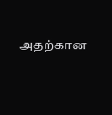அதற்கான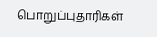பொறுப்புதாரிகள்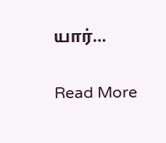யார்…

Read More